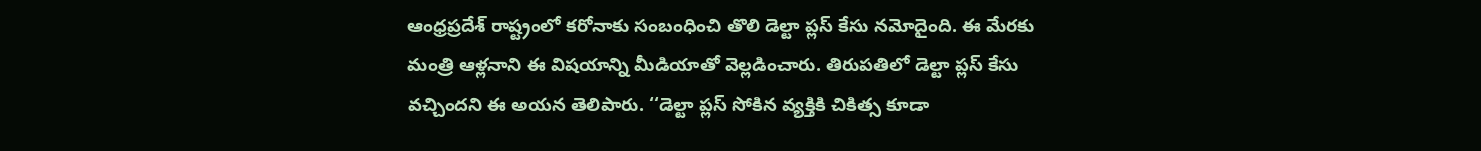ఆంధ్రప్రదేశ్ రాష్ట్రంలో కరోనాకు సంబంధించి తొలి డెల్టా ప్లస్ కేసు నమోదైంది. ఈ మేరకు మంత్రి ఆళ్లనాని ఈ విషయాన్ని మీడియాతో వెల్లడించారు. తిరుపతిలో డెల్టా ప్లస్ కేసు వచ్చిందని ఈ అయన తెలిపారు. ‘‘డెల్టా ప్లస్ సోకిన వ్యక్తికి చికిత్స కూడా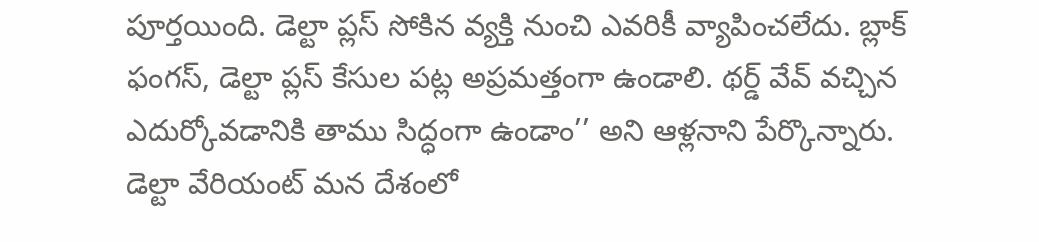పూర్తయింది. డెల్టా ప్లస్ సోకిన వ్యక్తి నుంచి ఎవరికీ వ్యాపించలేదు. బ్లాక్ ఫంగస్, డెల్టా ప్లస్ కేసుల పట్ల అప్రమత్తంగా ఉండాలి. థర్డ్ వేవ్ వచ్చిన ఎదుర్కోవడానికి తాము సిద్ధంగా ఉండాం’’ అని ఆళ్లనాని పేర్కొన్నారు.
డెల్టా వేరియంట్ మన దేశంలో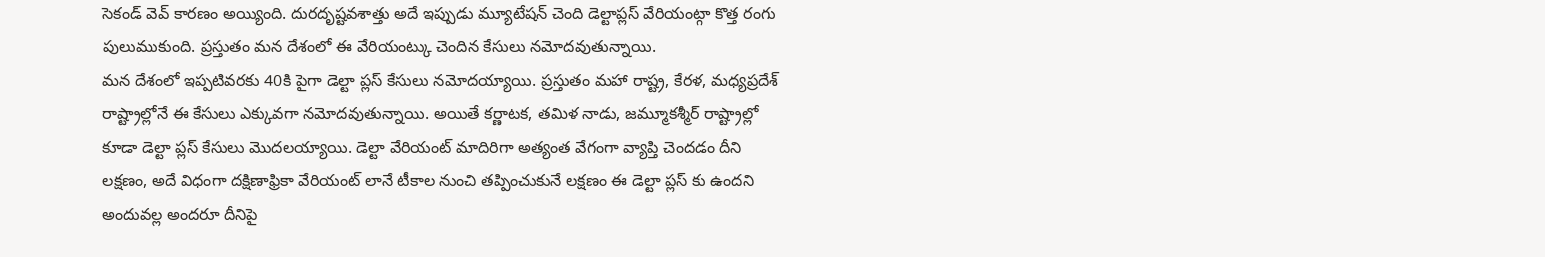సెకండ్ వెవ్ కారణం అయ్యింది. దురదృష్టవశాత్తు అదే ఇప్పుడు మ్యూటేషన్ చెంది డెల్టాప్లస్ వేరియంట్గా కొత్త రంగు పులుముకుంది. ప్రస్తుతం మన దేశంలో ఈ వేరియంట్కు చెందిన కేసులు నమోదవుతున్నాయి.
మన దేశంలో ఇప్పటివరకు 40కి పైగా డెల్టా ప్లస్ కేసులు నమోదయ్యాయి. ప్రస్తుతం మహా రాష్ట్ర, కేరళ, మధ్యప్రదేశ్ రాష్ట్రాల్లోనే ఈ కేసులు ఎక్కువగా నమోదవుతున్నాయి. అయితే కర్ణాటక, తమిళ నాడు, జమ్మూకశ్మీర్ రాష్ట్రాల్లో కూడా డెల్టా ప్లస్ కేసులు మొదలయ్యాయి. డెల్టా వేరియంట్ మాదిరిగా అత్యంత వేగంగా వ్యాప్తి చెందడం దీని లక్షణం, అదే విధంగా దక్షిణాఫ్రికా వేరియంట్ లానే టీకాల నుంచి తప్పించుకునే లక్షణం ఈ డెల్టా ప్లస్ కు ఉందని అందువల్ల అందరూ దీనిపై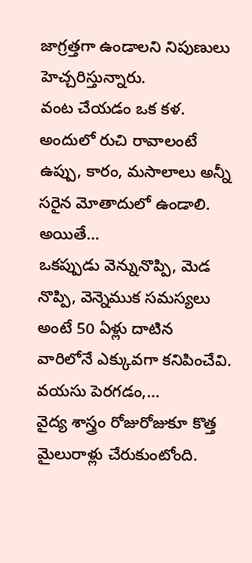జాగ్రత్తగా ఉండాలని నిపుణులు హెచ్చరిస్తున్నారు.
వంట చేయడం ఒక కళ. అందులో రుచి రావాలంటే ఉప్పు, కారం, మసాలాలు అన్నీ సరైన మోతాదులో ఉండాలి. అయితే…
ఒకప్పుడు వెన్నునొప్పి, మెడ నొప్పి, వెన్నెముక సమస్యలు అంటే 50 ఏళ్లు దాటిన వారిలోనే ఎక్కువగా కనిపించేవి. వయసు పెరగడం,…
వైద్య శాస్త్రం రోజురోజుకూ కొత్త మైలురాళ్లు చేరుకుంటోంది.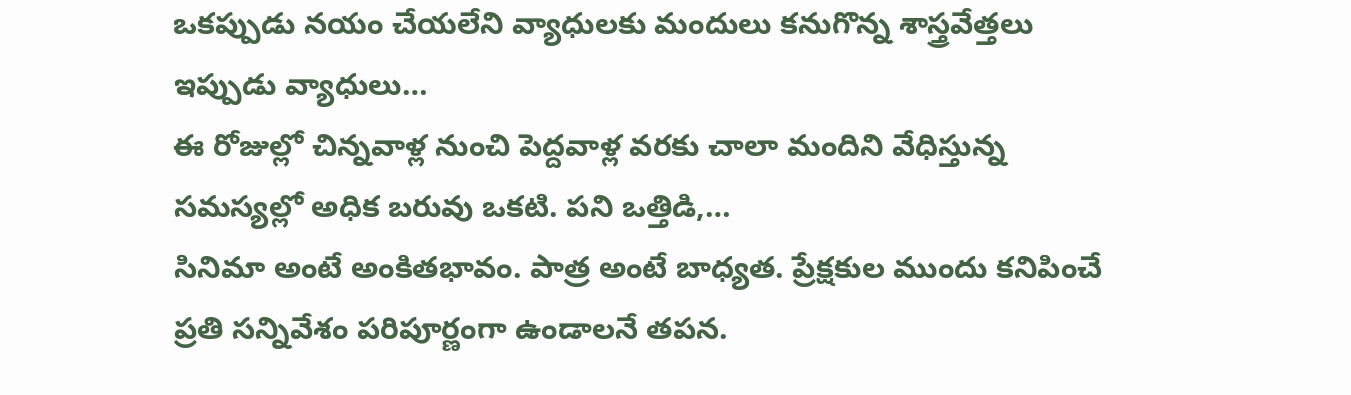ఒకప్పుడు నయం చేయలేని వ్యాధులకు మందులు కనుగొన్న శాస్త్రవేత్తలు ఇప్పుడు వ్యాధులు…
ఈ రోజుల్లో చిన్నవాళ్ల నుంచి పెద్దవాళ్ల వరకు చాలా మందిని వేధిస్తున్న సమస్యల్లో అధిక బరువు ఒకటి. పని ఒత్తిడి,…
సినిమా అంటే అంకితభావం. పాత్ర అంటే బాధ్యత. ప్రేక్షకుల ముందు కనిపించే ప్రతి సన్నివేశం పరిపూర్ణంగా ఉండాలనే తపన.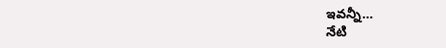ఇవన్నీ…
నేటి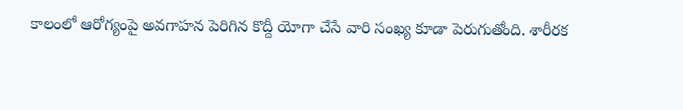కాలంలో ఆరోగ్యంపై అవగాహన పెరిగిన కొద్దీ యోగా చేసే వారి సంఖ్య కూడా పెరుగుతోంది. శారీరక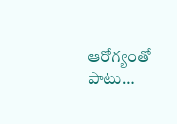ఆరోగ్యంతో పాటు…